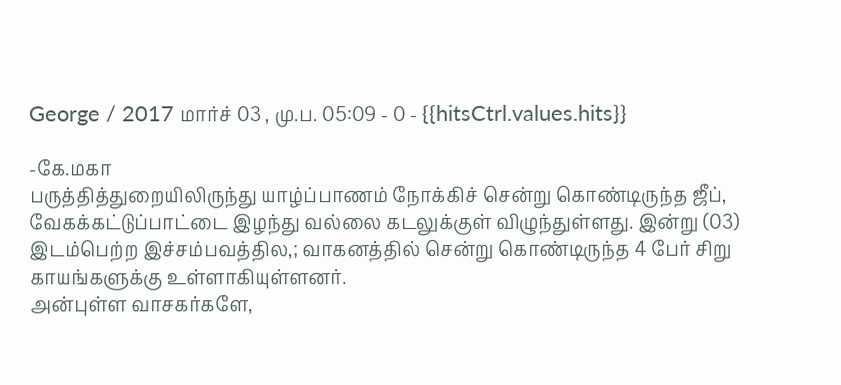George / 2017 மார்ச் 03 , மு.ப. 05:09 - 0 - {{hitsCtrl.values.hits}}

-கே.மகா
பருத்தித்துறையிலிருந்து யாழ்ப்பாணம் நோக்கிச் சென்று கொண்டிருந்த ஜீப், வேகக்கட்டுப்பாட்டை இழந்து வல்லை கடலுக்குள் விழுந்துள்ளது. இன்று (03) இடம்பெற்ற இச்சம்பவத்தில,; வாகனத்தில் சென்று கொண்டிருந்த 4 பேர் சிறு காயங்களுக்கு உள்ளாகியுள்ளனர்.
அன்புள்ள வாசகர்களே,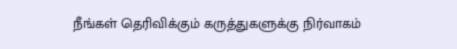நீங்கள் தெரிவிக்கும் கருத்துகளுக்கு நிர்வாகம்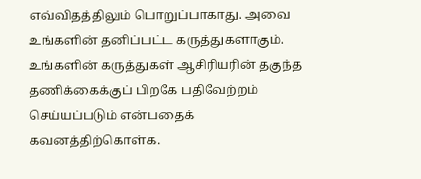எவ்விதத்திலும் பொறுப்பாகாது. அவை உங்களின் தனிப்பட்ட கருத்துகளாகும். உங்களின் கருத்துகள் ஆசிரியரின் தகுந்த தணிக்கைக்குப் பிறகே பதிவேற்றம் செய்யப்படும் என்பதைக் கவனத்திற்கொள்க.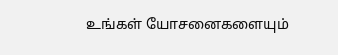உங்கள் யோசனைகளையும்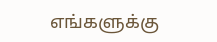எங்களுக்கு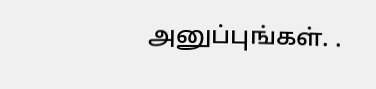அனுப்புங்கள். .